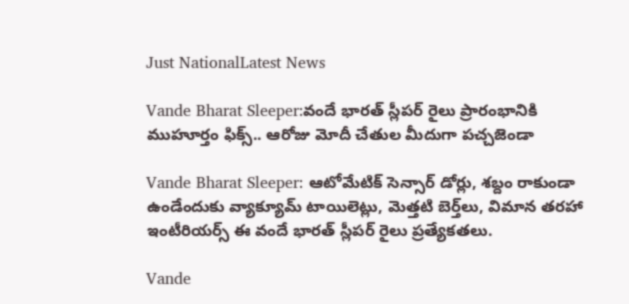Just NationalLatest News

Vande Bharat Sleeper:వందే భారత్ స్లీపర్ రైలు ప్రారంభానికి ముహూర్తం ఫిక్స్.. ఆరోజు మోదీ చేతుల మీదుగా పచ్చజెండా

Vande Bharat Sleeper: ఆటోమేటిక్ సెన్సార్ డోర్లు, శబ్దం రాకుండా ఉండేందుకు వ్యాక్యూమ్ టాయిలెట్లు, మెత్తటి బెర్త్‌లు, విమాన తరహా ఇంటీరియర్స్ ఈ వందే భారత్ స్లీపర్ రైలు ప్రత్యేకతలు.

Vande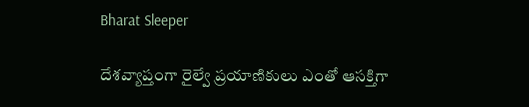Bharat Sleeper

దేశవ్యాప్తంగా రైల్వే ప్రయాణికులు ఎంతో ఆసక్తిగా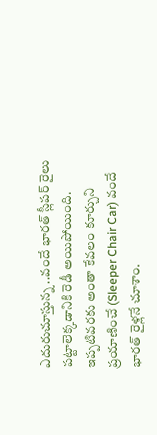ఎదురుచూస్తున్న ..వందే భారత్ స్లీపర్ రైలు పట్టాలెక్కడానికి రెడీ అయిపోయింది. ఇప్పటివరకు అంతా కేవలం కూర్చుని ప్రయాణించే (Sleeper Chair Car) వందే భారత్ రైళ్లనే చూశాం.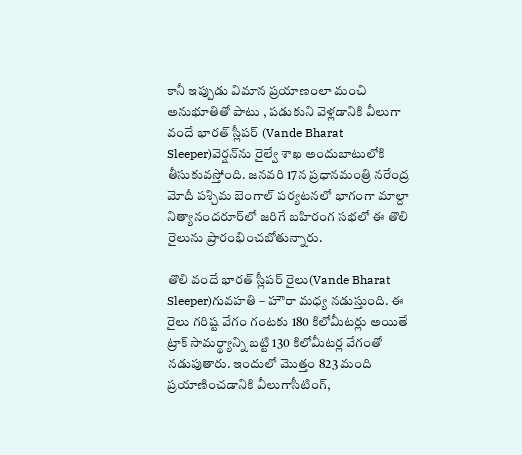కానీ ఇప్పుడు విమాన ప్రయాణంలా మంచి అనుభూతితో పాటు , పడుకుని వెళ్లడానికి వీలుగా వందే భారత్ స్లీపర్ (Vande Bharat Sleeper)వెర్షన్‌ను రైల్వే శాఖ అందుబాటులోకి తీసుకువస్తోంది. జనవరి 17న ప్రధానమంత్రి నరేంద్ర మోదీ పశ్చిమ బెంగాల్ పర్యటనలో భాగంగా మాల్దా నిత్యానందరూర్‌లో జరిగే బహిరంగ సభలో ఈ తొలి రైలును ప్రారంభించబోతున్నారు.

తొలి వందే భారత్ స్లీపర్ రైలు(Vande Bharat Sleeper)గువహతి – హౌరా మధ్య నడుస్తుంది. ఈ రైలు గరిష్ట వేగం గంటకు 180 కిలోమీటర్లు అయితే ట్రాక్ సామర్థ్యాన్ని బట్టి 130 కిలోమీటర్ల వేగంతో నడుపుతారు. ఇందులో మొత్తం 823 మంది ప్రయాణించడానికి వీలుగాసీటింగ్,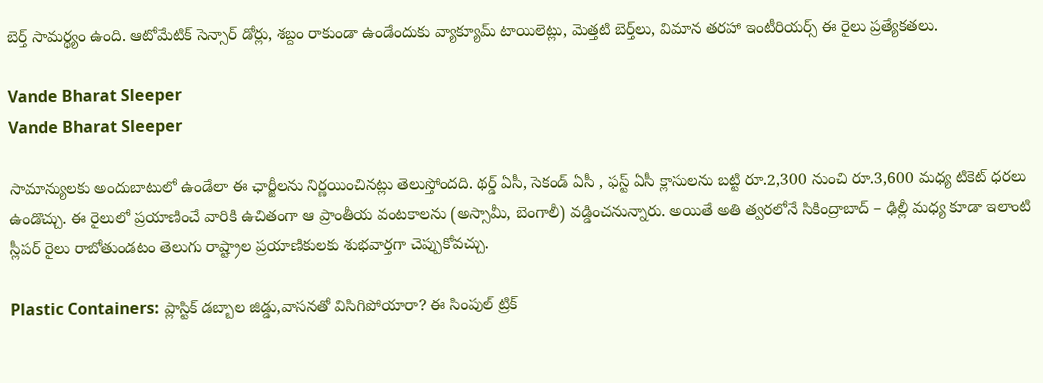బెర్త్ సామర్థ్యం ఉంది. ఆటోమేటిక్ సెన్సార్ డోర్లు, శబ్దం రాకుండా ఉండేందుకు వ్యాక్యూమ్ టాయిలెట్లు, మెత్తటి బెర్త్‌లు, విమాన తరహా ఇంటీరియర్స్ ఈ రైలు ప్రత్యేకతలు.

Vande Bharat Sleeper
Vande Bharat Sleeper

సామాన్యులకు అందుబాటులో ఉండేలా ఈ ఛార్జీలను నిర్ణయించినట్లు తెలుస్తోందది. థర్డ్ ఏసీ, సెకండ్ ఏసీ , ఫస్ట్ ఏసీ క్లాసులను బట్టి రూ.2,300 నుంచి రూ.3,600 మధ్య టికెట్ ధరలు ఉండొచ్చు. ఈ రైలులో ప్రయాణించే వారికి ఉచితంగా ఆ ప్రాంతీయ వంటకాలను (అస్సామీ, బెంగాలీ) వడ్డించనున్నారు. అయితే అతి త్వరలోనే సికింద్రాబాద్ – ఢిల్లీ మధ్య కూడా ఇలాంటి స్లీపర్ రైలు రాబోతుండటం తెలుగు రాష్ట్రాల ప్రయాణికులకు శుభవార్తగా చెప్పుకోవచ్చు.

Plastic Containers: ప్లాస్టిక్ డబ్బాల జిడ్డు,వాసనతో విసిగిపోయారా? ఈ సింపుల్ ట్రిక్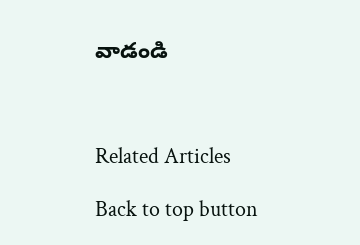వాడండి



Related Articles

Back to top button